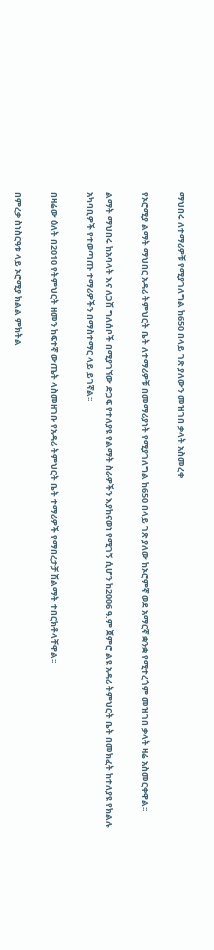ማህበሩ ለተማሪዎቹ የሚያገለግል ከ650 በላይ ገጽ ያለውን መዝገበ ቃላት አስመረቀ

የኦሮሚያ ልማት ማህበር አዳሪ ትምህርት ቤት ለተማሪዎቹ በመማሪያነት የሚያገለግል ከ650 በላይ ገጽ ያለው ከኦሮምኛ ወደ አማርኛ ቋንቋ የሚተረጎም መዝገበ ቃላት ዛሬ አስመርቀዋል፡፡

ልማት ማህበሩ ከአባላት እና ለጋሽ ግለሰቦች በሚያገኘው ድጋፍ የተለያዩ የልማት ስራዎችን እያከናወነ የሚገኝ ሲሆን ከ2006 ዓ.ም ጀምሮ ልዩ አዳሪ ትምህርት ቤት በመክፈት ከተለያዩ የክልሉ አካባቢዎች የተወጣጡ ተማሪዎችን በማስተማር ላይ ይገኛል፡፡

በዛሬው ዕለት በ2010 የትምህርት ዘመን ከፍተኛ ውጤት ላስመዘገቡ የአዳሪ ትምህርት ቤት ተማሪዎች የማበረታቻ ሽልማት ተበርክቶላቸዋል፡፡

በምረቃ ስነስርዓቱ ላይ ኦሮሚያ ክልል ምክትል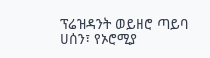ፕሬዝዳንት ወይዘሮ ጣይባ ሀሰን፣ የኦሮሚያ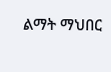ልማት ማህበር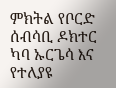ምክትል የቦርድ ሰብሳቢ ዶክተር ካባ ኡርጌሳ እና የተለያዩ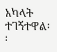አካላት ተገኝተዋል፡፡